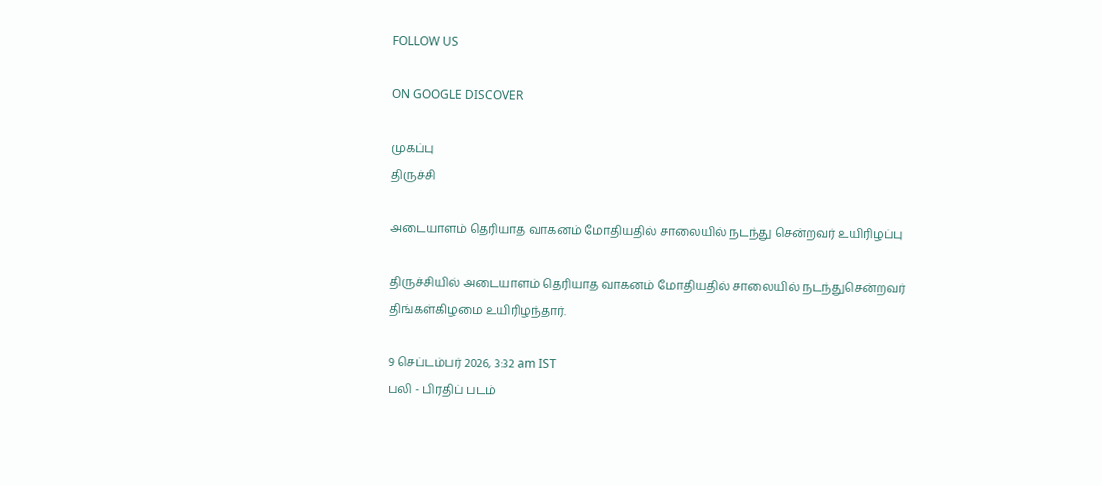FOLLOW US

ON GOOGLE DISCOVER

முகப்பு
திருச்சி

அடையாளம் தெரியாத வாகனம் மோதியதில் சாலையில் நடந்து சென்றவர் உயிரிழப்பு

திருச்சியில் அடையாளம் தெரியாத வாகனம் மோதியதில் சாலையில் நடந்துசென்றவர் திங்கள்கிழமை உயிரிழந்தார்.

9 செப்டம்பர் 2026, 3:32 am IST
பலி - பிரதிப் படம்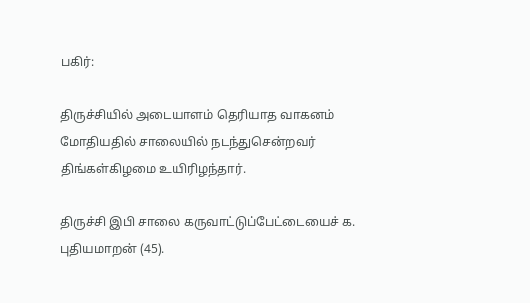பகிர்:

திருச்சியில் அடையாளம் தெரியாத வாகனம் மோதியதில் சாலையில் நடந்துசென்றவர் திங்கள்கிழமை உயிரிழந்தார்.

திருச்சி இபி சாலை கருவாட்டுப்பேட்டையைச் க. புதியமாறன் (45).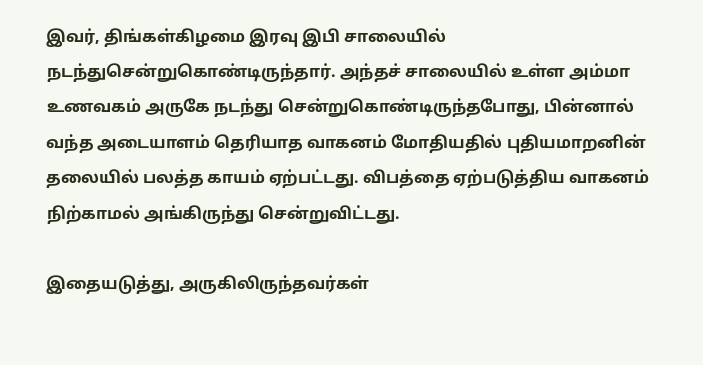இவர், திங்கள்கிழமை இரவு இபி சாலையில் நடந்துசென்றுகொண்டிருந்தார். அந்தச் சாலையில் உள்ள அம்மா உணவகம் அருகே நடந்து சென்றுகொண்டிருந்தபோது, பின்னால் வந்த அடையாளம் தெரியாத வாகனம் மோதியதில் புதியமாறனின் தலையில் பலத்த காயம் ஏற்பட்டது. விபத்தை ஏற்படுத்திய வாகனம் நிற்காமல் அங்கிருந்து சென்றுவிட்டது.

இதையடுத்து, அருகிலிருந்தவர்கள்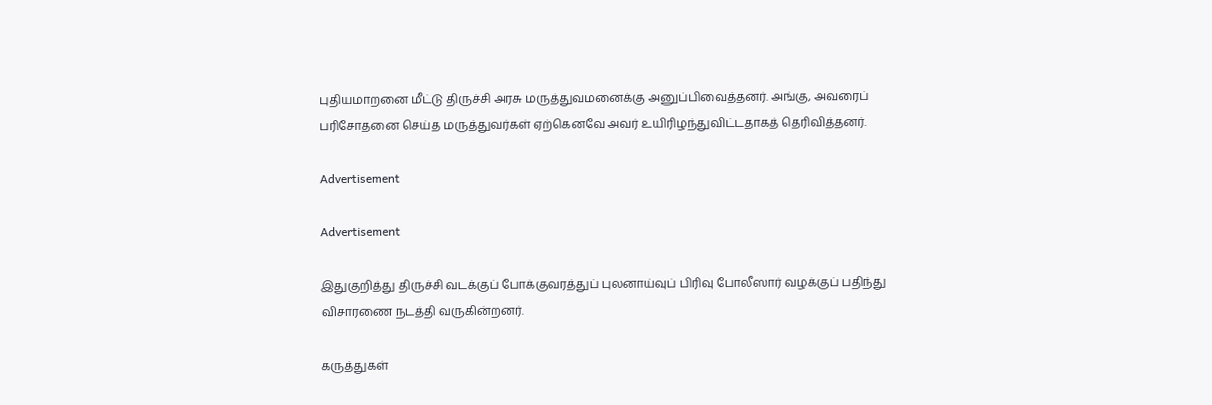புதியமாறனை மீட்டு திருச்சி அரசு மருத்துவமனைக்கு அனுப்பிவைத்தனர். அங்கு, அவரைப் பரிசோதனை செய்த மருத்துவர்கள் ஏற்கெனவே அவர் உயிரிழந்துவிட்டதாகத் தெரிவித்தனர்.

Advertisement

Advertisement

இதுகுறித்து திருச்சி வடக்குப் போக்குவரத்துப் புலனாய்வுப் பிரிவு போலீஸார் வழக்குப் பதிந்து விசாரணை நடத்தி வருகின்றனர்.

கருத்துகள்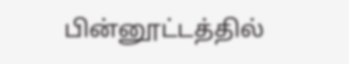பின்னூட்டத்தில்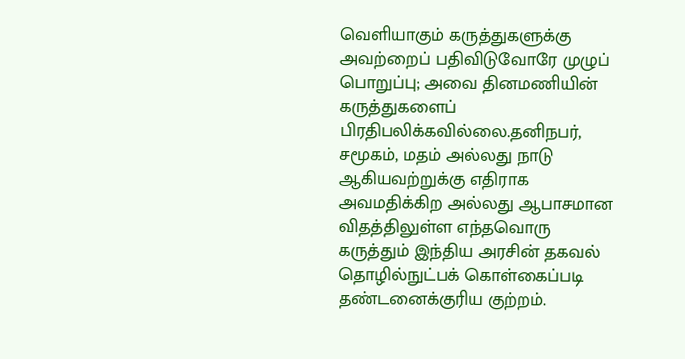வெளியாகும் கருத்துகளுக்கு அவற்றைப் பதிவிடுவோரே முழுப் பொறுப்பு; அவை தினமணியின் கருத்துகளைப் பிரதிபலிக்கவில்லை.தனிநபர், சமூகம், மதம் அல்லது நாடு ஆகியவற்றுக்கு எதிராக அவமதிக்கிற அல்லது ஆபாசமான விதத்திலுள்ள எந்தவொரு கருத்தும் இந்திய அரசின் தகவல் தொழில்நுட்பக் கொள்கைப்படி தண்டனைக்குரிய குற்றம்.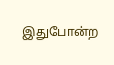இதுபோன்ற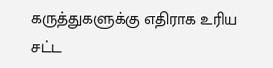கருத்துகளுக்கு எதிராக உரிய சட்ட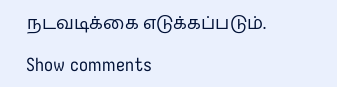நடவடிக்கை எடுக்கப்படும்.

Show comments